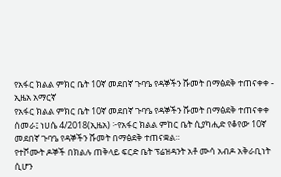የአፋር ክልል ምክር ቤት 10ኛ መደበኛ ጉባዔ የዳኞችን ሹመት በማፅደቅ ተጠናቀቀ - ኢዜአ አማርኛ
የአፋር ክልል ምክር ቤት 10ኛ መደበኛ ጉባዔ የዳኞችን ሹመት በማፅደቅ ተጠናቀቀ
ሰመራ፤ ነሀሴ 4/2018(ኢዜአ) ፦የአፋር ክልል ምከር ቤት ሲያካሒድ የቆየው 10ኛ መደበኛ ጉባዔ የዳኞችን ሹመት በማፅደቅ ተጠናቋል።
የተሾሙት ዶኞች በክልሉ ጠቅላይ ፍርድ ቤት ፕሬዝዳንት አቶ ሙሳ አብዶ አቅራቢነት ሲሆን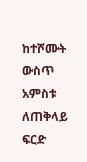ከተሾሙት ውስጥ አምስቱ ለጠቅላይ ፍርድ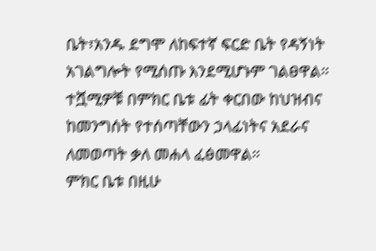ቤት፣አንዱ ደግሞ ለከፍተኛ ፍርድ ቤት የዳኝነት አገልግሎት የሚሰጡ እንደሚሆኑም ገልፀዋል።
ተሿሚዎቹ በምክር ቤቱ ፊት ቀርበው ከህዝብና ከመንግሰት የተሰጣቸውን ኃላፊነትና አደራና ለመወጣት ቃለ መሐላ ፈፅመዋል።
ምክር ቤቱ በዚሁ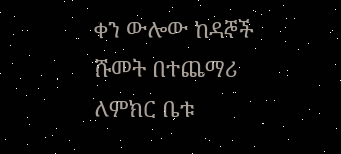ቀን ውሎው ከዳኞች ሹመት በተጨማሪ ለምክር ቤቱ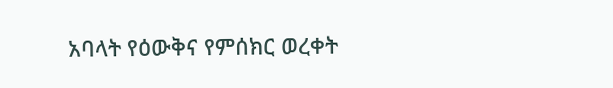አባላት የዕውቅና የምሰክር ወረቀት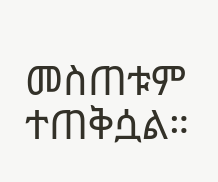መስጠቱም ተጠቅሷል።